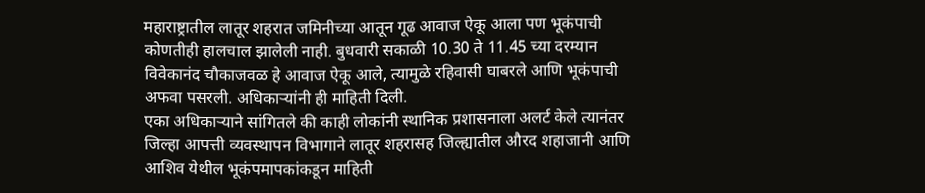महाराष्ट्रातील लातूर शहरात जमिनीच्या आतून गूढ आवाज ऐकू आला पण भूकंपाची कोणतीही हालचाल झालेली नाही. बुधवारी सकाळी 10.30 ते 11.45 च्या दरम्यान विवेकानंद चौकाजवळ हे आवाज ऐकू आले, त्यामुळे रहिवासी घाबरले आणि भूकंपाची अफवा पसरली. अधिकाऱ्यांनी ही माहिती दिली.
एका अधिकाऱ्याने सांगितले की काही लोकांनी स्थानिक प्रशासनाला अलर्ट केले त्यानंतर जिल्हा आपत्ती व्यवस्थापन विभागाने लातूर शहरासह जिल्ह्यातील औरद शहाजानी आणि आशिव येथील भूकंपमापकांकडून माहिती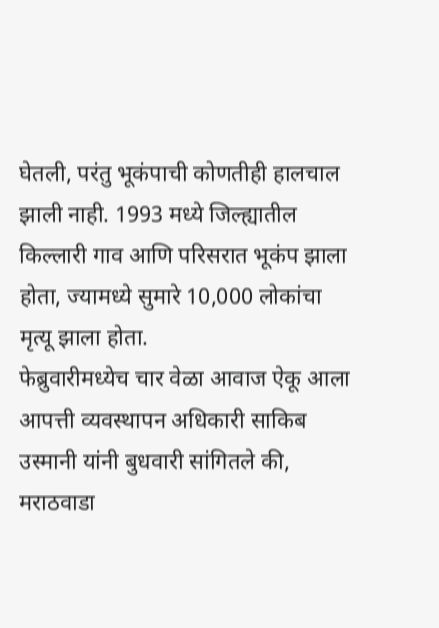घेतली, परंतु भूकंपाची कोणतीही हालचाल झाली नाही. 1993 मध्ये जिल्ह्यातील किल्लारी गाव आणि परिसरात भूकंप झाला होता, ज्यामध्ये सुमारे 10,000 लोकांचा मृत्यू झाला होता.
फेब्रुवारीमध्येच चार वेळा आवाज ऐकू आला
आपत्ती व्यवस्थापन अधिकारी साकिब उस्मानी यांनी बुधवारी सांगितले की, मराठवाडा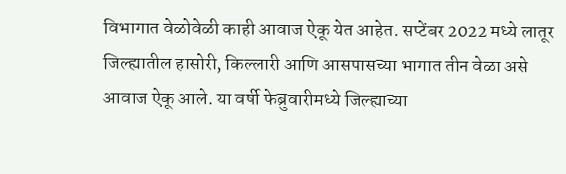विभागात वेळोवेळी काही आवाज ऐकू येत आहेत. सप्टेंबर 2022 मध्ये लातूर जिल्ह्यातील हासोरी, किल्लारी आणि आसपासच्या भागात तीन वेळा असे आवाज ऐकू आले. या वर्षी फेब्रुवारीमध्ये जिल्ह्याच्या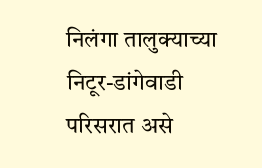निलंगा तालुक्याच्या निटूर-डांगेवाडी परिसरात असे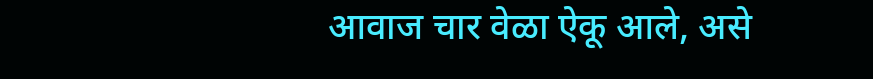आवाज चार वेळा ऐकू आले, असे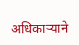अधिकाऱ्याने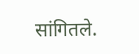सांगितले.